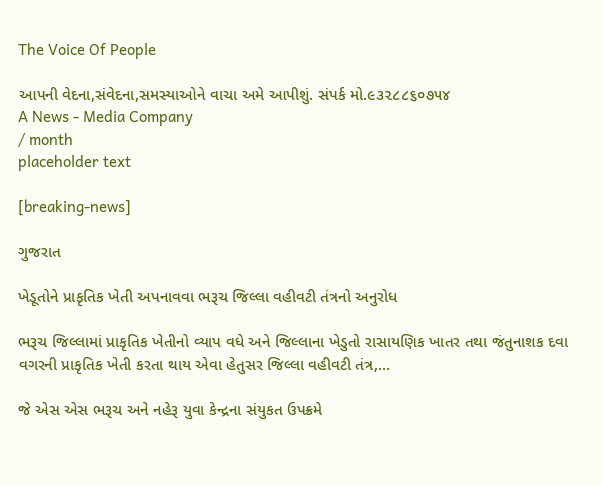The Voice Of People

આપની વેદના,સંવેદના,સમસ્યાઓને વાચા અમે આપીશું. સંપર્ક મો.૯૩૨૮૮૬૦૭૫૪
A News - Media Company
/ month
placeholder text

[breaking-news]

ગુજરાત

ખેડૂતોને પ્રાકૃતિક ખેતી અપનાવવા ભરૂચ જિલ્લા વહીવટી તંત્રનો અનુરોધ

ભરૂચ જિલ્લામાં પ્રાકૃતિક ખેતીનો વ્યાપ વધે અને જિલ્લાના ખેડુતો રાસાયણિક ખાતર તથા જંતુનાશક દવા વગરની પ્રાકૃતિક ખેતી કરતા થાય એવા હેતુસર જિલ્લા વહીવટી તંત્ર,...

જે એસ એસ ભરૂચ અને નહેરૂ યુવા કેન્દ્રના સંયુકત ઉપક્રમે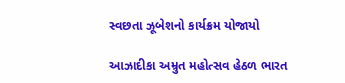સ્વછતા ઝૂબેશનો કાર્યક્રમ યોજાયો

આઝાદીકા અમ્રુત મહોત્સવ હેઠળ ભારત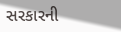સરકારની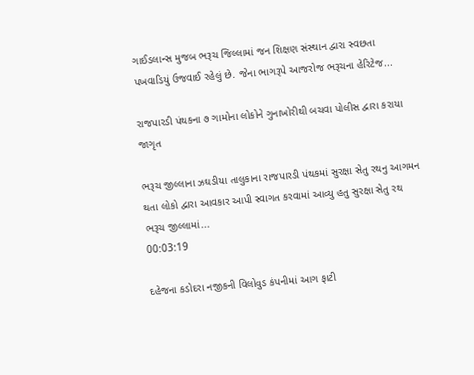ગાઈડલાન્સ મુજબ ભરૂચ જિલ્લામાં જન શિક્ષણ સંસ્થાન દ્વારા સ્વછતા પખવાડિયું ઉજવાઈ રહેલું છે. જેના ભાગરૂપે આજરોજ ભરૂચના હેરિટેજ...

રાજપારડી પંથકના ૭ ગામોના લોકોને ગુનાખોરીથી બચવા પોલીસ દ્વારા કરાયા જાગૃત

ભરૂચ જીલ્લાના ઝઘડીયા તાલુકાના રાજપારડી પંથકમાં સુરક્ષા સેતુ રથનુ આગમન થતા લોકો દ્વારા આવકાર આપી સ્વાગત કરવામાં આવ્યુ હતુ સુરક્ષા સેતુ રથ ભરૂચ જીલ્લામાં...
00:03:19

દહેજના કડોદરા નજીકની વિલોવુડ કંપનીમાં આગ ફાટી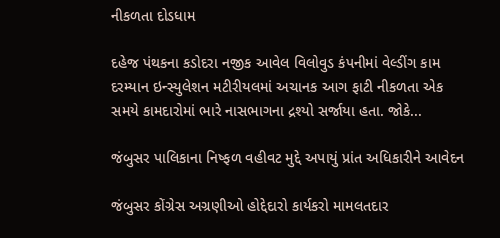નીકળતા દોડધામ

દહેજ પંથકના કડોદરા નજીક આવેલ વિલોવુડ કંપનીમાં વેલ્ડીંગ કામ દરમ્યાન ઇન્સ્યુલેશન મટીરીયલમાં અચાનક આગ ફાટી નીકળતા એક સમયે કામદારોમાં ભારે નાસભાગના દ્રશ્યો સર્જાયા હતા. જોકે...

જંબુસર પાલિકાના નિષ્ફળ વહીવટ મુદ્દે અપાયું પ્રાંત અધિકારીને આવેદન

જંબુસર કોંગ્રેસ અગ્રણીઓ હોદ્દેદારો કાર્યકરો મામલતદાર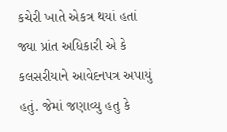કચેરી ખાતે એકત્ર થયાં હતાં જ્યા પ્રાંત અધિકારી એ કે કલસરીયાને આવેદનપત્ર અપાયું હતું. જેમાં જણાવ્યુ હતુ કે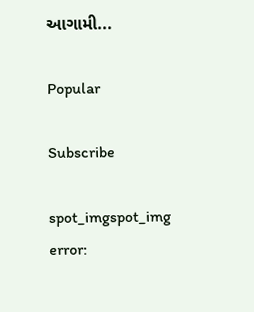આગામી...

Popular

Subscribe

spot_imgspot_img
error: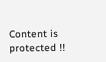Content is protected !!